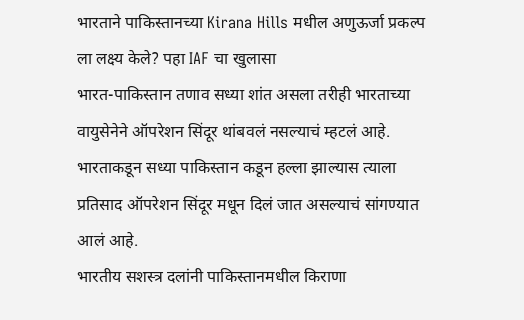भारताने पाकिस्तानच्या Kirana Hills मधील अणुऊर्जा प्रकल्प ला लक्ष्य केले? पहा IAF चा खुलासा
भारत-पाकिस्तान तणाव सध्या शांत असला तरीही भारताच्या वायुसेनेने ऑपरेशन सिंदूर थांबवलं नसल्याचं म्हटलं आहे. भारताकडून सध्या पाकिस्तान कडून हल्ला झाल्यास त्याला प्रतिसाद ऑपरेशन सिंदूर मधून दिलं जात असल्याचं सांगण्यात आलं आहे.
भारतीय सशस्त्र दलांनी पाकिस्तानमधील किराणा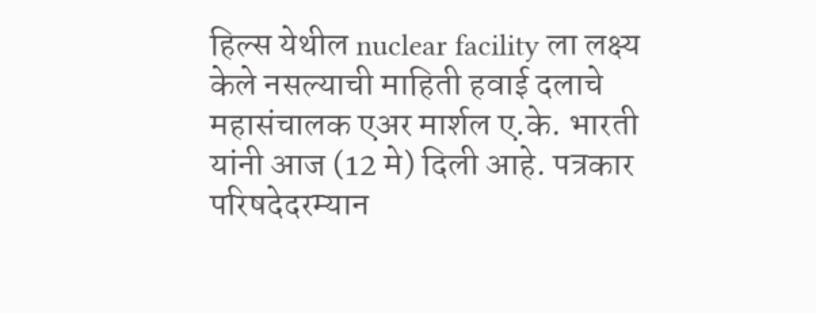हिल्स येथील nuclear facility ला लक्ष्य केले नसल्याची माहिती हवाई दलाचे महासंचालक एअर मार्शल ए.के. भारती यांनी आज (12 मे) दिली आहे. पत्रकार परिषदेदरम्यान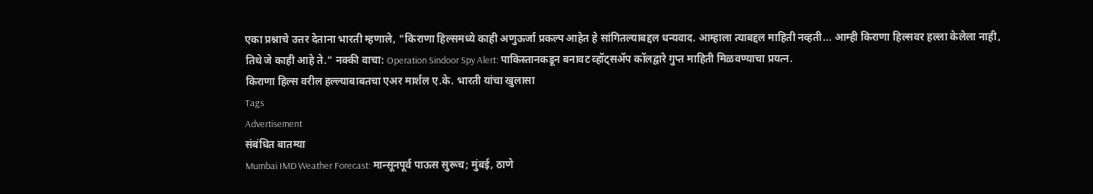एका प्रश्नाचे उत्तर देताना भारती म्हणाले, "किराणा हिल्समध्ये काही अणुऊर्जा प्रकल्प आहेत हे सांगितल्याबद्दल धन्यवाद. आम्हाला त्याबद्दल माहिती नव्हती... आम्ही किराणा हिल्सवर हल्ला केलेला नाही, तिथे जे काही आहे ते." नक्की वाचा: Operation Sindoor Spy Alert: पाकिस्तानकडून बनावट व्हॉट्सॲप कॉलद्वारे गुप्त माहिती मिळवण्याचा प्रयत्न.
किराणा हिल्स वरील हल्ल्याबाबतचा एअर मार्शल ए.के. भारती यांचा खुलासा
Tags
Advertisement
संबंधित बातम्या
Mumbai IMD Weather Forecast: मान्सूनपूर्व पाऊस सुरूच; मुंबई, ठाणे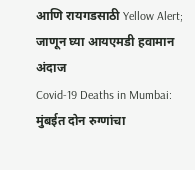आणि रायगडसाठी Yellow Alert; जाणून घ्या आयएमडी हवामान अंदाज
Covid-19 Deaths in Mumbai: मुंबईत दोन रुग्णांचा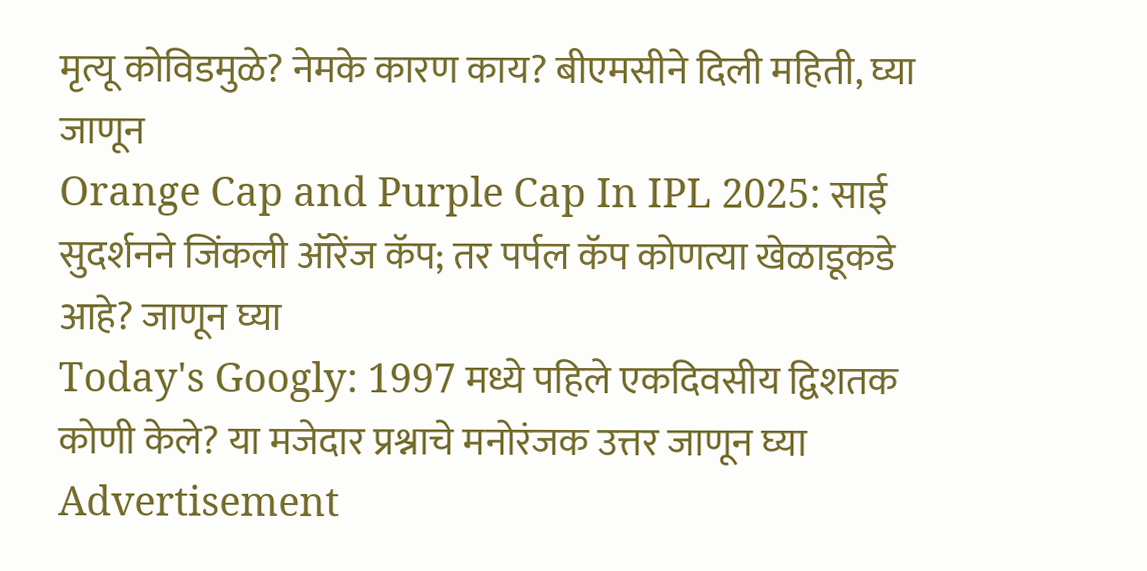मृत्यू कोविडमुळे? नेमके कारण काय? बीएमसीने दिली महिती, घ्या जाणून
Orange Cap and Purple Cap In IPL 2025: साई सुदर्शनने जिंकली ऑरेंज कॅप; तर पर्पल कॅप कोणत्या खेळाडूकडे आहे? जाणून घ्या
Today's Googly: 1997 मध्ये पहिले एकदिवसीय द्विशतक कोणी केले? या मजेदार प्रश्नाचे मनोरंजक उत्तर जाणून घ्या
Advertisement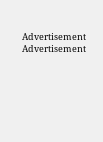Advertisement
Advertisement